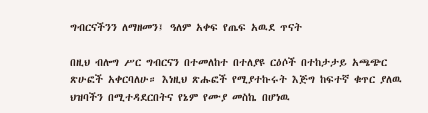ግብርናችንን ለማዘመን፤ ዓለም አቀፍ የጤፍ አዉደ ጥናት

በዚህ ብሎግ ሥር ግብርናን በተመለከተ በተለያዩ ርዕሶች በተከታታይ አጫጭር ጽሁፎች አቀርባለሁ። እነዚህ ጽሑፎች የሚያተኩሩት እጅግ ከፍተኛ ቁጥር ያለዉ ህዝባችን በሚተዳደርበትና የኔም የሙያ መስኬ በሆነዉ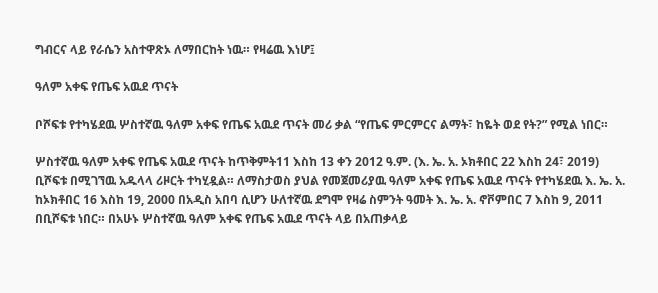ግብርና ላይ የራሴን አስተዋጽኦ ለማበርከት ነዉ። የዛሬዉ እነሆ፤

ዓለም አቀፍ የጤፍ አዉደ ጥናት

ቦሾፍቱ የተካሄደዉ ሦስተኛዉ ዓለም አቀፍ የጤፍ አዉደ ጥናት መሪ ቃል “የጤፍ ምርምርና ልማት፣ ከዬት ወደ የት?” የሚል ነበር።

ሦስተኛዉ ዓለም አቀፍ የጤፍ አዉደ ጥናት ከጥቅምት11 እስከ 13 ቀን 2012 ዓ.ም. (እ. ኤ. አ. ኦክቶበር 22 እስከ 24፣ 2019) ቢሾፍቱ በሚገኘዉ አዱላላ ሪዞርት ተካሂዷል። ለማስታወስ ያህል የመጀመሪያዉ ዓለም አቀፍ የጤፍ አዉደ ጥናት የተካሄደዉ እ. ኤ. አ. ከኦክቶበር 16 እስከ 19, 2000 በአዲስ አበባ ሲሆን ሁለተኛዉ ደግሞ የዛሬ ስምንት ዓመት እ. ኤ. አ. ኖቮምበር 7 እስከ 9, 2011 በቢሾፍቱ ነበር። በአሁኑ ሦስተኛዉ ዓለም አቀፍ የጤፍ አዉደ ጥናት ላይ በአጠቃላይ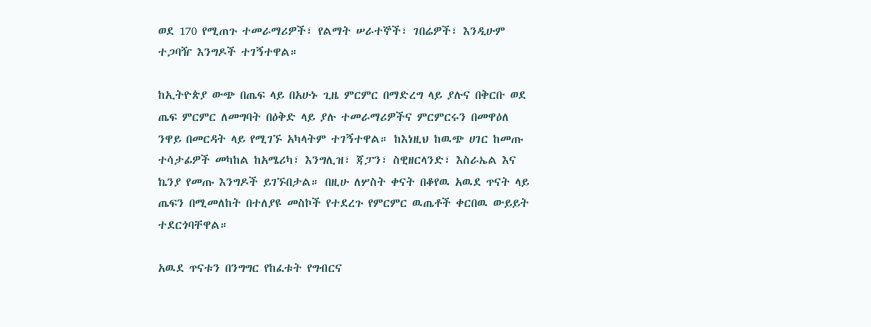ወደ 170 የሚጠጉ ተመራማሪዎች፣ የልማት ሠራተኞች፣ ገበሬዎች፣ እንዲሁም ተጋባዥ እንግዶች ተገኝተዋል።

ከኢትዮጵያ ውጭ በጤፍ ላይ በአሁኑ ጊዜ ምርምር በማድረግ ላይ ያሉና በቅርቡ ወደ ጤፍ ምርምር ለመግባት በዕቅድ ላይ ያሉ ተመራማሪዎችና ምርምርሩን በመዋዕለ ንዋይ በመርዳት ላይ የሚገኙ አካላትም ተገኝተዋል። ከእነዚህ ከዉጭ ሀገር ከመጡ ተሳታፊዎች መካከል ከአሜሪካ፣ እንግሊዝ፣ ጃፓን፣ ስዊዘርላንድ፣ እስራኤል እና ኬንያ የመጡ እንግዶች ይገኙበታል። በዚሁ ለሦስት ቀናት በቆየዉ አዉደ ጥናት ላይ ጤፍን በሚመለከት በተለያዩ መስኮች የተደረጉ የምርምር ዉጤቶች ቀርበዉ ውይይት ተደርጎባቸዋል።

አዉደ ጥናቱን በንግግር የከፈቱት የግብርና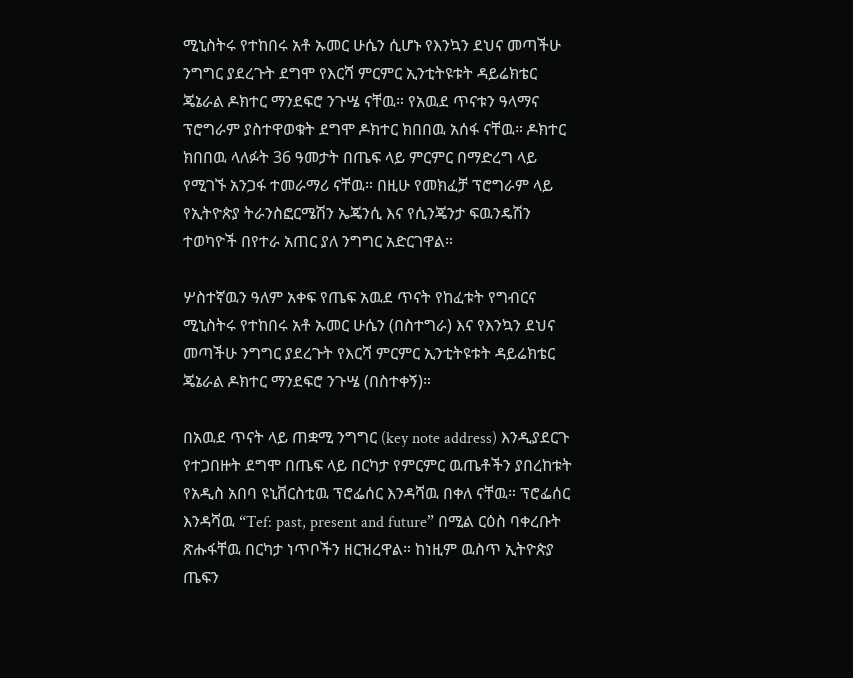ሚኒስትሩ የተከበሩ አቶ ኡመር ሁሴን ሲሆኑ የእንኳን ደህና መጣችሁ ንግግር ያደረጉት ደግሞ የእርሻ ምርምር ኢንቲትዩቱት ዳይሬክቴር ጄኔራል ዶክተር ማንደፍሮ ንጉሤ ናቸዉ። የአዉደ ጥናቱን ዓላማና ፕሮግራም ያስተዋወቁት ደግሞ ዶክተር ክበበዉ አሰፋ ናቸዉ። ዶክተር ክበበዉ ላለፉት 36 ዓመታት በጤፍ ላይ ምርምር በማድረግ ላይ የሚገኙ አንጋፋ ተመራማሪ ናቸዉ። በዚሁ የመክፈቻ ፕሮግራም ላይ የኢትዮጵያ ትራንስፎርሜሽን ኤጄንሲ እና የሲንጄንታ ፍዉንዴሽን ተወካዮች በየተራ አጠር ያለ ንግግር አድርገዋል።

ሦስተኛዉን ዓለም አቀፍ የጤፍ አዉደ ጥናት የከፈቱት የግብርና ሚኒስትሩ የተከበሩ አቶ ኡመር ሁሴን (በስተግራ) እና የእንኳን ደህና መጣችሁ ንግግር ያደረጉት የእርሻ ምርምር ኢንቲትዩቱት ዳይሬክቴር ጄኔራል ዶክተር ማንደፍሮ ንጉሤ (በስተቀኝ)።

በአዉደ ጥናት ላይ ጠቋሚ ንግግር (key note address) እንዲያደርጉ የተጋበዙት ደግሞ በጤፍ ላይ በርካታ የምርምር ዉጤቶችን ያበረከቱት የአዲስ አበባ ዩኒቨርስቲዉ ፕሮፌሰር እንዳሻዉ በቀለ ናቸዉ። ፕሮፌሰር እንዳሻዉ “Tef: past, present and future” በሚል ርዕስ ባቀረቡት ጽሑፋቸዉ በርካታ ነጥቦችን ዘርዝረዋል። ከነዚም ዉስጥ ኢትዮጵያ ጤፍን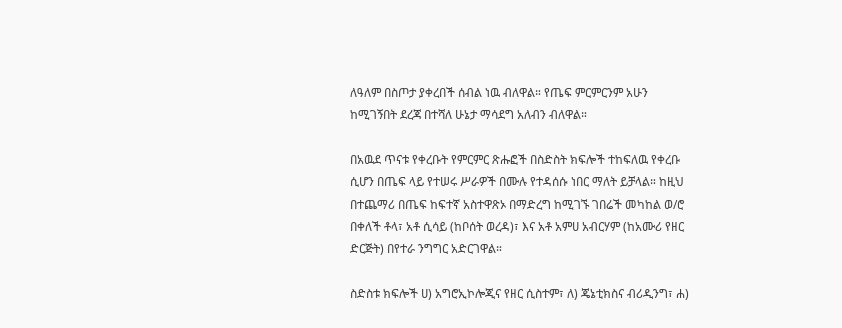ለዓለም በስጦታ ያቀረበች ሰብል ነዉ ብለዋል። የጤፍ ምርምርንም አሁን ከሚገኝበት ደረጃ በተሻለ ሁኔታ ማሳደግ አለብን ብለዋል።

በአዉደ ጥናቱ የቀረቡት የምርምር ጽሑፎች በስድስት ክፍሎች ተከፍለዉ የቀረቡ ሲሆን በጤፍ ላይ የተሠሩ ሥራዎች በሙሉ የተዳሰሱ ነበር ማለት ይቻላል። ከዚህ በተጨማሪ በጤፍ ከፍተኛ አስተዋጽኦ በማድረግ ከሚገኙ ገበሬች መካከል ወ/ሮ በቀለች ቶላ፣ አቶ ሲሳይ (ከቦሰት ወረዳ)፣ እና አቶ አምሀ አብርሃም (ከአሙሪ የዘር ድርጅት) በየተራ ንግግር አድርገዋል።

ስድስቱ ክፍሎች ሀ) አግሮኢኮሎጂና የዘር ሲስተም፣ ለ) ጄኔቲክስና ብሪዲንግ፣ ሐ)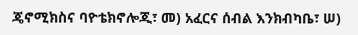ጄኖሚክስና ባዮቴክኖሎጂ፣ መ) አፈርና ሰብል እንክብካቤ፣ ሠ)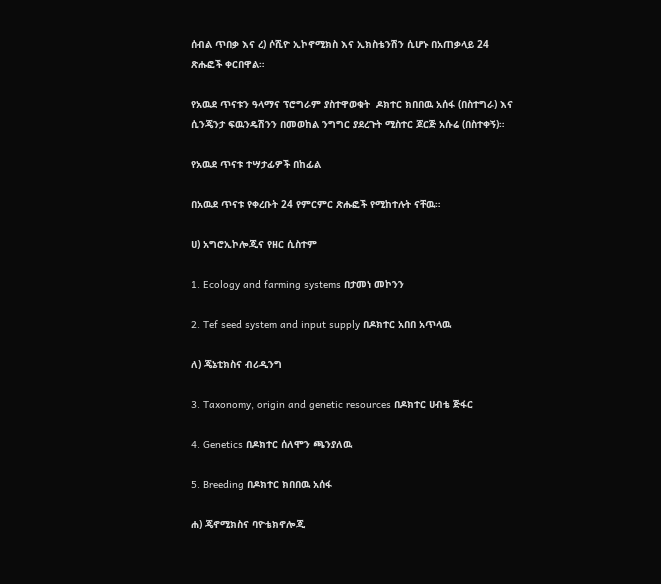ሰብል ጥበቃ እና ረ) ሶሺዮ ኢኮኖሚክስ እና ኢክስቴንሽን ሲሆኑ በአጠቃላይ 24 ጽሑፎች ቀርበዋል።

የአዉደ ጥናቱን ዓላማና ፕሮግራም ያስተዋወቁት  ዶክተር ክበበዉ አሰፋ (በስተግራ) እና ሲንጄንታ ፍዉንዴሽንን በመወከል ንግግር ያደረጉት ሚስተር ጆርጅ አሱሬ (በስተቀኝ)።

የአዉደ ጥናቱ ተሣታፊዎች በከፊል

በአዉደ ጥናቱ የቀረቡት 24 የምርምር ጽሑፎች የሚከተሉት ናቸዉ።

ሀ) አግሮኢኮሎጂና የዘር ሲስተም

1. Ecology and farming systems በታመነ መኮንን

2. Tef seed system and input supply በዶክተር አበበ አጥላዉ

ለ) ጄኔቲክስና ብሪዲንግ

3. Taxonomy, origin and genetic resources በዶክተር ሀብቴ ጅፋር

4. Genetics በዶክተር ሰለሞን ጫንያለዉ

5. Breeding በዶክተር ክበበዉ አሰፋ

ሐ) ጄኖሚክስና ባዮቴክኖሎጂ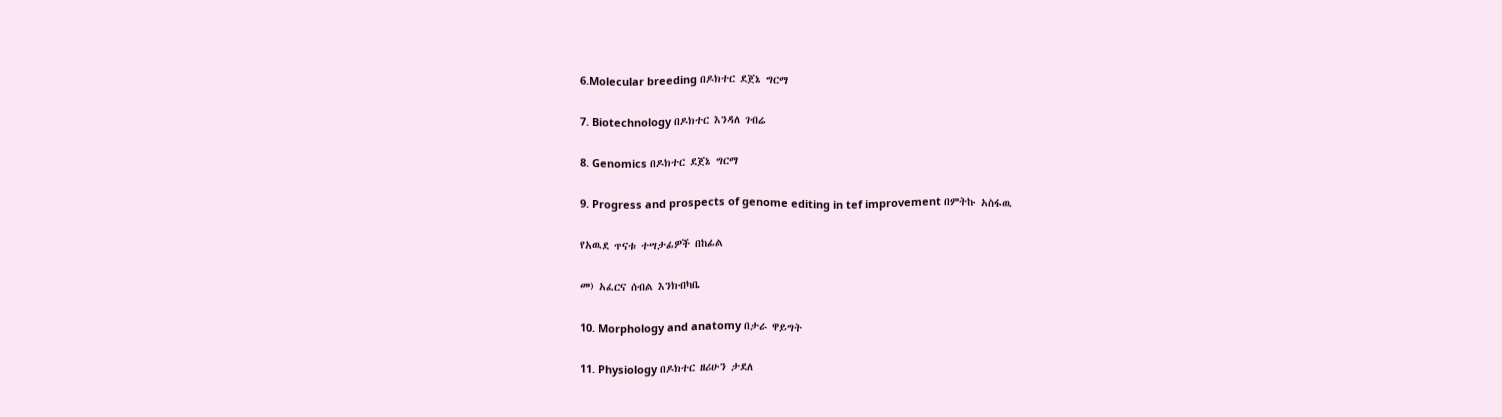6.Molecular breeding በዶክተር ደጀኔ ግርማ

7. Biotechnology በዶክተር እንዳለ ገብሬ

8. Genomics በዶክተር ደጀኔ ግርማ

9. Progress and prospects of genome editing in tef improvement በምትኩ አስፋዉ

የአዉደ ጥናቱ ተሣታፊዎች በከፊል

መ) አፈርና ሰብል እንክብካቤ

10. Morphology and anatomy በታራ ዋይግት

11. Physiology በዶክተር ዘሪሁን ታደለ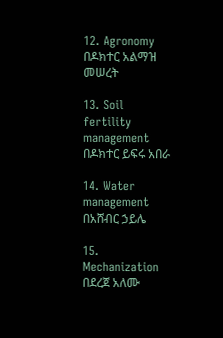12. Agronomy በዶክተር አልማዝ መሠረት

13. Soil fertility management በዶክተር ይፍሩ አበራ

14. Water management በአሸብር ኃይሌ

15. Mechanization በደረጀ አለሙ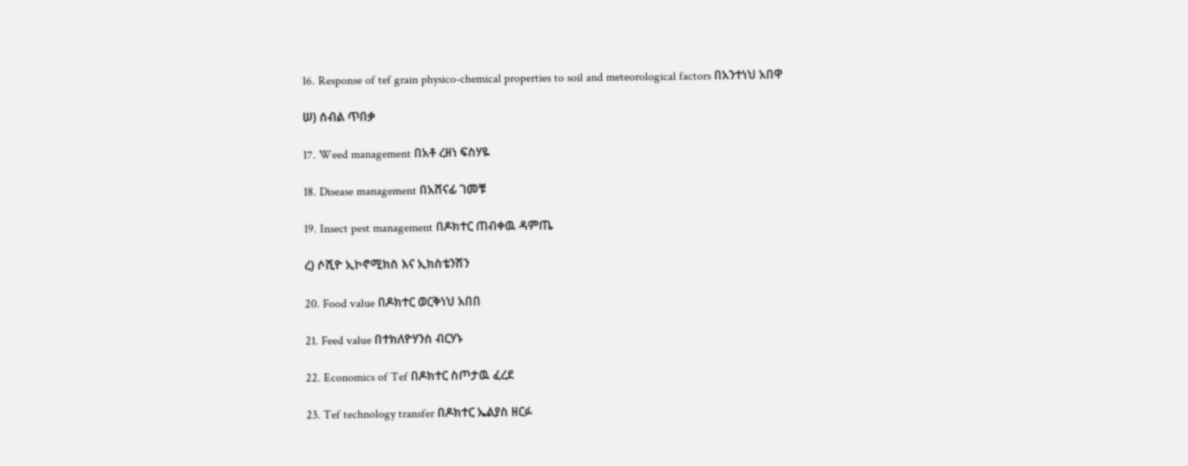16. Response of tef grain physico-chemical properties to soil and meteorological factors በአንተነህ አበዋ

ሠ) ሰብል ጥበቃ

17. Weed management በአቶ ረዘነ ፍስሃዬ

18. Disease management በአሸናፊ ገመቹ

19. Insect pest management በዶክተር ጠብቀዉ ዳምጤ

ረ) ሶሺዮ ኢኮኖሚክስ እና ኢክስቴንሽን

20. Food value በዶክተር ወርቅነህ አበበ

21. Feed value በተክለዮሃንስ ብርሃኑ

22. Economics of Tef በዶክተር ስጦታዉ ፈረደ

23. Tef technology transfer በዶክተር ኤልያስ ዘርፉ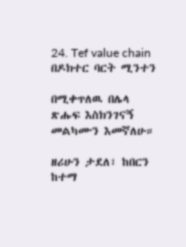24. Tef value chain በዶክተር ባርት ሚንተን

በሚቀጥለዉ በሌላ ጽሑፍ እስክንገናኝ መልካሙን እመኛለሁ።

ዘሪሁን ታደለ፣ ከበርን ከተማ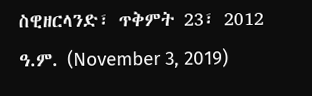ስዊዘርላንድ፣ ጥቅምት 23፣ 2012 ዓ.ም. (November 3, 2019)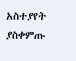አስተያየት ያስቀምጡ